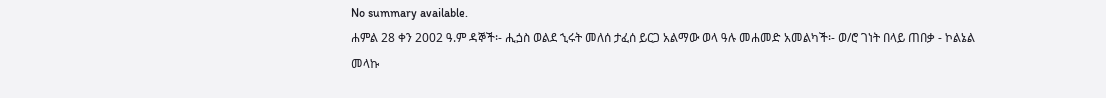No summary available.
ሐምል 28 ቀን 2002 ዓ.ም ዳኞች፡- ሒጏስ ወልደ ኂሩት መለሰ ታፈሰ ይርጋ አልማው ወላ ዓሉ መሐመድ አመልካች፡- ወ/ሮ ገነት በላይ ጠበቃ - ኮልኔል መላኩ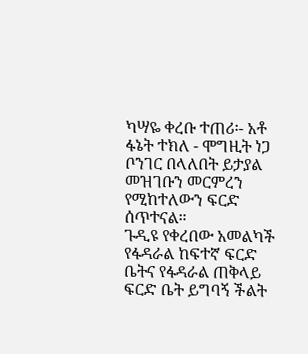ካሣዬ ቀረቡ ተጠሪ፡- አቶ ፋኔት ተክለ - ሞግዚት ነጋ ቦንገር በላለበት ይታያል መዝገቡን መርምረን የሚከተለውን ፍርድ ሰጥተናል።
ጉዲዩ የቀረበው አመልካች የፋዳራል ከፍተኛ ፍርድ ቤትና የፋዳራል ጠቅላይ ፍርድ ቤት ይግባኝ ችልት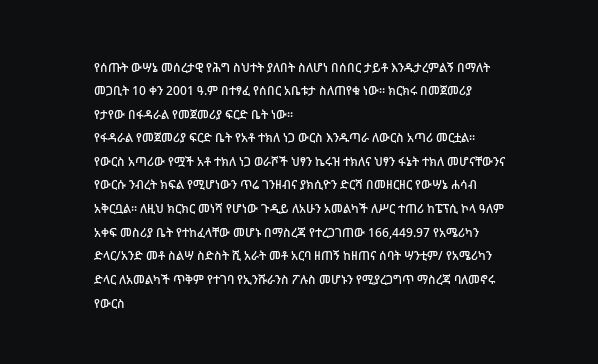የሰጡት ውሣኔ መሰረታዊ የሕግ ስህተት ያለበት ስለሆነ በሰበር ታይቶ እንዱታረምልኝ በማለት መጋቢት 10 ቀን 2001 ዓ.ም በተፃፈ የሰበር አቤቱታ ስለጠየቁ ነው። ክርክሩ በመጀመሪያ የታየው በፋዳራል የመጀመሪያ ፍርድ ቤት ነው።
የፋዳራል የመጀመሪያ ፍርድ ቤት የአቶ ተክለ ነጋ ውርስ እንዱጣራ ለውርስ አጣሪ መርቷል። የውርስ አጣሪው የሟች አቶ ተክለ ነጋ ወራሾች ህፃን ኬሩዝ ተክለና ህፃን ፋኔት ተክለ መሆናቸውንና የውርሱ ንብረት ክፍል የሚሆነውን ጥሬ ገንዘብና ያክሲዮን ድርሻ በመዘርዘር የውሣኔ ሐሳብ አቅርቧል። ለዚህ ክርክር መነሻ የሆነው ጉዲይ ለአሁን አመልካች ለሥር ተጠሪ ከፔፕሲ ኮላ ዓለም አቀፍ መስሪያ ቤት የተከፈላቸው መሆኑ በማስረጃ የተረጋገጠው 166,449.97 የአሜሪካን ድላር/አንድ መቶ ስልሣ ስድስት ሺ አራት መቶ አርባ ዘጠኝ ከዘጠና ሰባት ሣንቲም/ የአሜሪካን ድላር ለአመልካች ጥቅም የተገባ የኢንሹራንስ ፖሉስ መሆኑን የሚያረጋግጥ ማስረጃ ባለመኖሩ የውርስ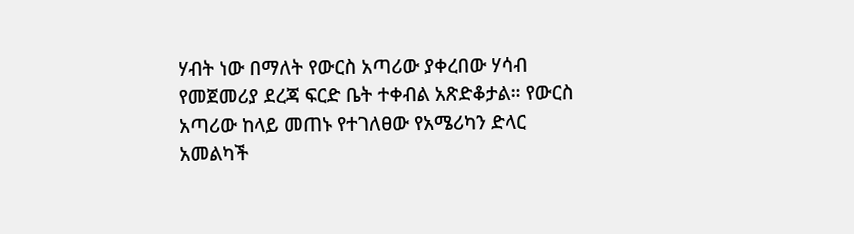ሃብት ነው በማለት የውርስ አጣሪው ያቀረበው ሃሳብ የመጀመሪያ ደረጃ ፍርድ ቤት ተቀብል አጽድቆታል። የውርስ አጣሪው ከላይ መጠኑ የተገለፀው የአሜሪካን ድላር አመልካች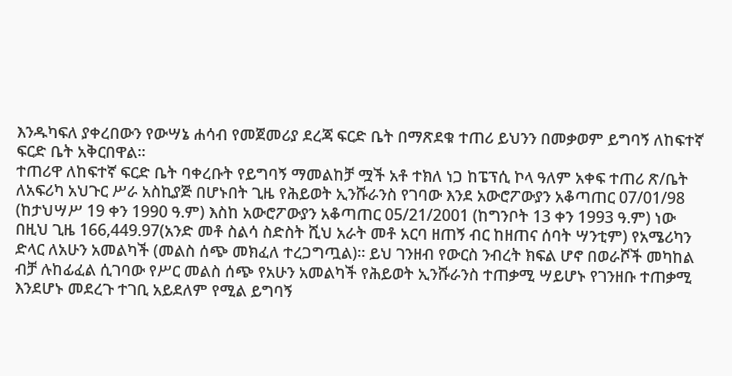እንዱካፍለ ያቀረበውን የውሣኔ ሐሳብ የመጀመሪያ ደረጃ ፍርድ ቤት በማጽደቁ ተጠሪ ይህንን በመቃወም ይግባኝ ለከፍተኛ ፍርድ ቤት አቅርበዋል።
ተጠሪዋ ለከፍተኛ ፍርድ ቤት ባቀረቡት የይግባኝ ማመልከቻ ሟች አቶ ተክለ ነጋ ከፔፕሲ ኮላ ዓለም አቀፍ ተጠሪ ጽ/ቤት ለአፍሪካ አህጉር ሥራ አስኪያጅ በሆኑበት ጊዜ የሕይወት ኢንሹራንስ የገባው እንደ አውሮፖውያን አቆጣጠር 07/01/98 (ከታህሣሥ 19 ቀን 1990 ዓ.ም) እስከ አውሮፖውያን አቆጣጠር 05/21/2001 (ከግንቦት 13 ቀን 1993 ዓ.ም) ነው በዚህ ጊዜ 166,449.97(አንድ መቶ ስልሳ ስድስት ሺህ አራት መቶ አርባ ዘጠኝ ብር ከዘጠና ሰባት ሣንቲም) የአሜሪካን ድላር ለአሁን አመልካች (መልስ ሰጭ መክፈለ ተረጋግጧል)። ይህ ገንዘብ የውርስ ንብረት ክፍል ሆኖ በወራሾች መካከል ብቻ ሉከፊፈል ሲገባው የሥር መልስ ሰጭ የአሁን አመልካች የሕይወት ኢንሹራንስ ተጠቃሚ ሣይሆኑ የገንዘቡ ተጠቃሚ እንደሆኑ መደረጉ ተገቢ አይደለም የሚል ይግባኝ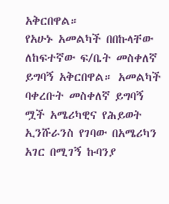አቅርበዋል።
የአሁኑ አመልካች በበኩላቸው ለከፍተኛው ፍ/ቤት መስቀለኛ ይግባኝ አቅርበዋል። አመልካች ባቀረቡት መስቀለኛ ይግባኝ ሟች አሜሪካዊና የሕይወት ኢንሹራንስ የገባው በአሜሪካን አገር በሚገኝ ኩባንያ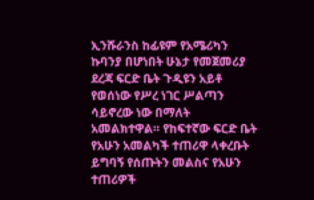ኢንሹራንስ ከፊዩም የአሜሪካን ኩባንያ በሆነበት ሁኔታ የመጀመሪያ ደረጃ ፍርድ ቤት ጉዲዩን አይቶ የወሰነው የሥረ ነገር ሥልጣን ሳይኖረው ነው በማለት አመልክተዋል። የከፍተኛው ፍርድ ቤት የአሁን አመልካች ተጠሪዋ ላቀረቡት ይግባኝ የሰጡትን መልስና የአሁን ተጠሪዎች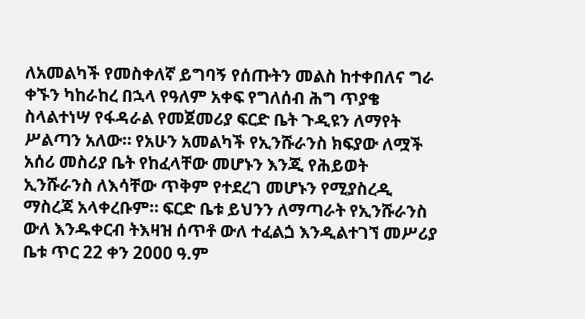ለአመልካች የመስቀለኛ ይግባኝ የሰጡትን መልስ ከተቀበለና ግራ ቀኙን ካከራከረ በኋላ የዓለም አቀፍ የግለሰብ ሕግ ጥያቄ ስላልተነሣ የፋዳራል የመጀመሪያ ፍርድ ቤት ጉዲዩን ለማየት ሥልጣን አለው። የአሁን አመልካች የኢንሹራንስ ክፍያው ለሟች አሰሪ መስሪያ ቤት የከፈላቸው መሆኑን እንጂ የሕይወት ኢንሹራንስ ለእሳቸው ጥቅም የተደረገ መሆኑን የሚያስረዲ ማስረጃ አላቀረቡም። ፍርድ ቤቱ ይህንን ለማጣራት የኢንሹራንስ ውለ እንዱቀርብ ትእዛዝ ሰጥቶ ውለ ተፈልጏ እንዲልተገኘ መሥሪያ ቤቱ ጥር 22 ቀን 2000 ዓ.ም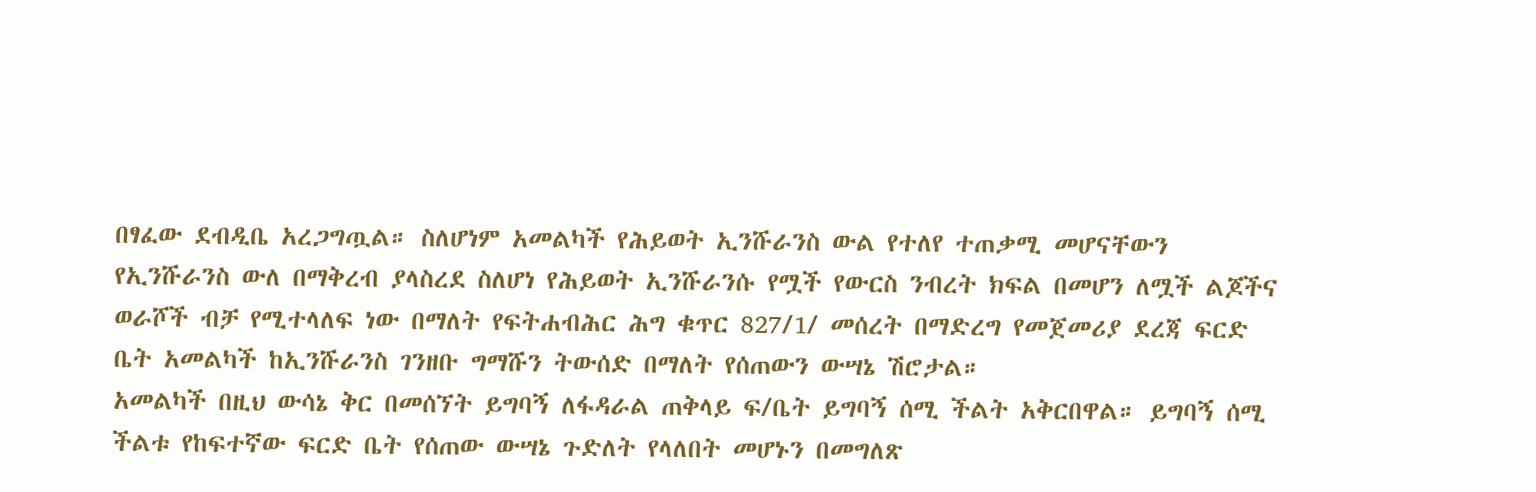በፃፈው ደብዲቤ አረጋግጧል። ስለሆነም አመልካች የሕይወት ኢንሹራንስ ውል የተለየ ተጠቃሚ መሆናቸውን የኢንሹራንስ ውለ በማቅረብ ያላስረደ ስለሆነ የሕይወት ኢንሹራንሱ የሟች የውርስ ንብረት ክፍል በመሆን ለሟች ልጆችና ወራሾች ብቻ የሚተላለፍ ነው በማለት የፍትሐብሕር ሕግ ቁጥር 827/1/ መሰረት በማድረግ የመጀመሪያ ደረጃ ፍርድ ቤት አመልካች ከኢንሹራንስ ገንዘቡ ግማሹን ትውሰድ በማለት የሰጠውን ውሣኔ ሽሮታል።
አመልካች በዚህ ውሳኔ ቅር በመሰኘት ይግባኝ ለፋዳራል ጠቅላይ ፍ/ቤት ይግባኝ ሰሚ ችልት አቅርበዋል። ይግባኝ ሰሚ ችልቱ የከፍተኛው ፍርድ ቤት የሰጠው ውሣኔ ጉድለት የላለበት መሆኑን በመግለጽ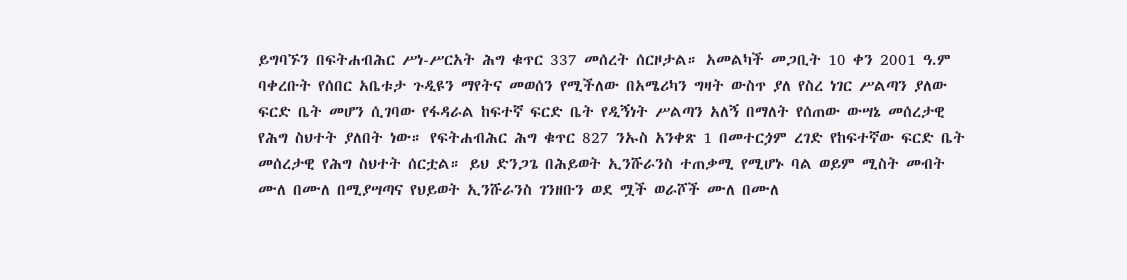ይግባኙን በፍትሐብሕር ሥነ-ሥርአት ሕግ ቁጥር 337 መሰረት ሰርዞታል። አመልካች መጋቢት 10 ቀን 2001 ዓ.ም ባቀረቡት የሰበር አቤቱታ ጉዲዩን ማየትና መወሰን የሚችለው በአሜሪካን ግዛት ውስጥ ያለ የስረ ነገር ሥልጣን ያለው ፍርድ ቤት መሆን ሲገባው የፋዳራል ከፍተኛ ፍርድ ቤት የዲኝነት ሥልጣን አለኝ በማለት የሰጠው ውሣኔ መሰረታዊ የሕግ ስህተት ያለበት ነው። የፍትሐብሕር ሕግ ቁጥር 827 ንኡስ አንቀጽ 1 በመተርጏም ረገድ የከፍተኛው ፍርድ ቤት መሰረታዊ የሕግ ስህተት ሰርቷል። ይህ ድንጋጌ በሕይወት ኢንሹራንስ ተጠቃሚ የሚሆኑ ባል ወይም ሚስት መብት ሙለ በሙለ በሚያሣጣና የህይወት ኢንሹራንስ ገንዘቡን ወደ ሟች ወራሾች ሙለ በሙለ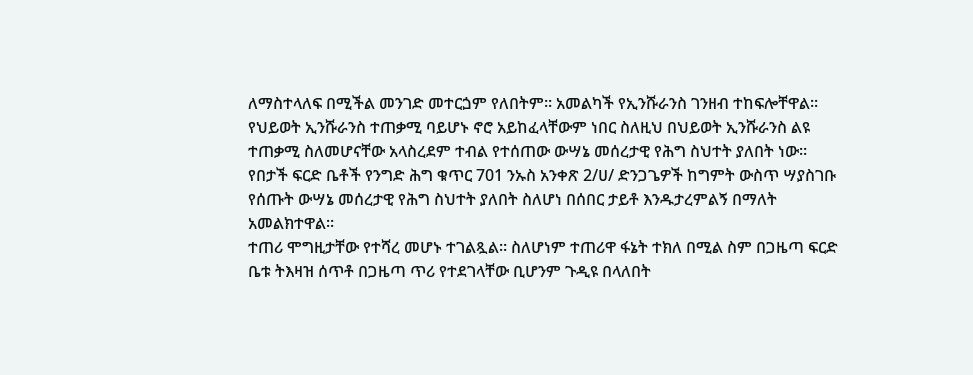ለማስተላለፍ በሚችል መንገድ መተርጏም የለበትም። አመልካች የኢንሹራንስ ገንዘብ ተከፍሎቸዋል። የህይወት ኢንሹራንስ ተጠቃሚ ባይሆኑ ኖሮ አይከፈላቸውም ነበር ስለዚህ በህይወት ኢንሹራንስ ልዩ ተጠቃሚ ስለመሆናቸው አላስረደም ተብል የተሰጠው ውሣኔ መሰረታዊ የሕግ ስህተት ያለበት ነው። የበታች ፍርድ ቤቶች የንግድ ሕግ ቁጥር 701 ንኡስ አንቀጽ 2/ሀ/ ድንጋጌዎች ከግምት ውስጥ ሣያስገቡ የሰጡት ውሣኔ መሰረታዊ የሕግ ስህተት ያለበት ስለሆነ በሰበር ታይቶ እንዱታረምልኝ በማለት አመልክተዋል።
ተጠሪ ሞግዚታቸው የተሻረ መሆኑ ተገልጿል። ስለሆነም ተጠሪዋ ፋኔት ተክለ በሚል ስም በጋዜጣ ፍርድ ቤቱ ትእዛዝ ሰጥቶ በጋዜጣ ጥሪ የተደገላቸው ቢሆንም ጉዲዩ በላለበት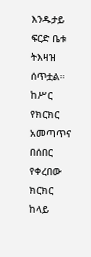እንዱታይ ፍርድ ቤቱ ትእዛዝ ሰጥቷል። ከሥር የክርክር አመጣጥና በሰበር የቀረበው ክርክር ከላይ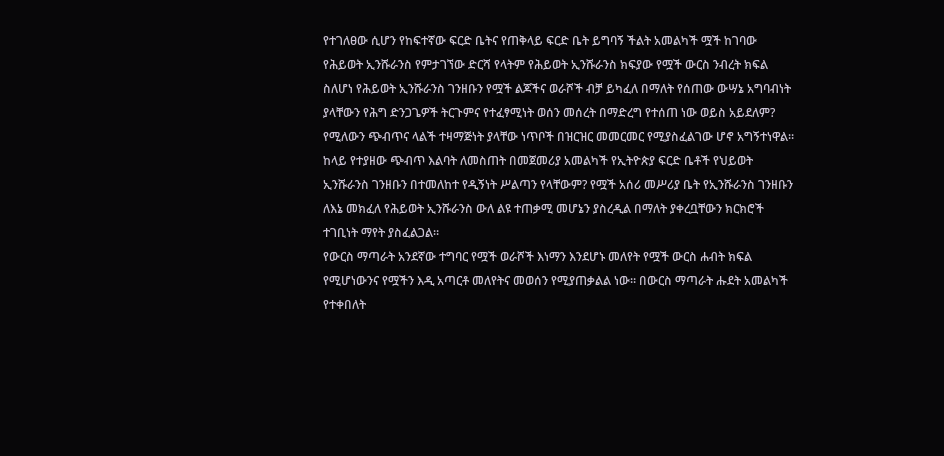የተገለፀው ሲሆን የከፍተኛው ፍርድ ቤትና የጠቅላይ ፍርድ ቤት ይግባኝ ችልት አመልካች ሟች ከገባው የሕይወት ኢንሹራንስ የምታገኘው ድርሻ የላትም የሕይወት ኢንሹራንስ ክፍያው የሟች ውርስ ንብረት ክፍል ስለሆነ የሕይወት ኢንሹራንስ ገንዘቡን የሟች ልጆችና ወራሾች ብቻ ይካፈለ በማለት የሰጠው ውሣኔ አግባብነት ያላቸውን የሕግ ድንጋጌዎች ትርጉምና የተፈፃሚነት ወሰን መሰረት በማድረግ የተሰጠ ነው ወይስ አይደለም? የሚለውን ጭብጥና ላልች ተዛማጅነት ያላቸው ነጥቦች በዝርዝር መመርመር የሚያስፈልገው ሆኖ አግኝተነዋል።
ከላይ የተያዘው ጭብጥ እልባት ለመስጠት በመጀመሪያ አመልካች የኢትዮጵያ ፍርድ ቤቶች የህይወት ኢንሹራንስ ገንዘቡን በተመለከተ የዲኝነት ሥልጣን የላቸውም? የሟች አሰሪ መሥሪያ ቤት የኢንሹራንስ ገንዘቡን ለእኔ መክፈለ የሕይወት ኢንሹራንስ ውለ ልዩ ተጠቃሚ መሆኔን ያስረዲል በማለት ያቀረቧቸውን ክርክሮች ተገቢነት ማየት ያስፈልጋል።
የውርስ ማጣራት አንደኛው ተግባር የሟች ወራሾች እነማን እንደሆኑ መለየት የሟች ውርስ ሐብት ክፍል የሚሆነውንና የሟችን እዲ አጣርቶ መለየትና መወሰን የሚያጠቃልል ነው። በውርስ ማጣራት ሑደት አመልካች የተቀበለት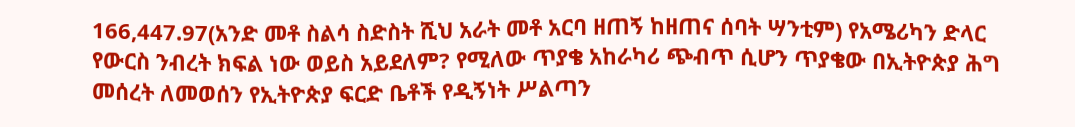166,447.97(አንድ መቶ ስልሳ ስድስት ሺህ አራት መቶ አርባ ዘጠኝ ከዘጠና ሰባት ሣንቲም) የአሜሪካን ድላር የውርስ ንብረት ክፍል ነው ወይስ አይደለም? የሚለው ጥያቄ አከራካሪ ጭብጥ ሲሆን ጥያቄው በኢትዮጵያ ሕግ መሰረት ለመወሰን የኢትዮጵያ ፍርድ ቤቶች የዲኝነት ሥልጣን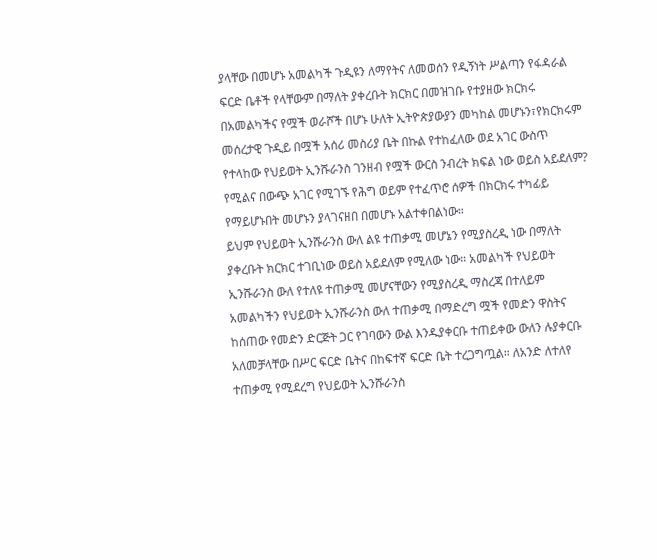ያላቸው በመሆኑ አመልካች ጉዲዩን ለማየትና ለመወሰን የዲኝነት ሥልጣን የፋዳራል ፍርድ ቤቶች የላቸውም በማለት ያቀረቡት ክርክር በመዝገቡ የተያዘው ክርክሩ በአመልካችና የሟች ወራሾች በሆኑ ሁለት ኢትዮጵያውያን መካከል መሆኑን፣የክርክሩም መሰረታዊ ጉዲይ በሟች አሰሪ መስሪያ ቤት በኩል የተከፈለው ወደ አገር ውስጥ የተላከው የህይወት ኢንሹራንስ ገንዘብ የሟች ውርስ ንብረት ክፍል ነው ወይስ አይደለም? የሚልና በውጭ አገር የሚገኙ የሕግ ወይም የተፈጥሮ ሰዎች በክርክሩ ተካፊይ የማይሆኑበት መሆኑን ያላገናዘበ በመሆኑ አልተቀበልነው።
ይህም የህይወት ኢንሹራንስ ውለ ልዩ ተጠቃሚ መሆኔን የሚያስረዲ ነው በማለት ያቀረቡት ክርክር ተገቢነው ወይስ አይደለም የሚለው ነው። አመልካች የህይወት ኢንሹራንስ ውለ የተለዩ ተጠቃሚ መሆናቸውን የሚያስረዲ ማስረጃ በተለይም አመልካችን የህይወት ኢንሹራንስ ውለ ተጠቃሚ በማድረግ ሟች የመድን ዋስትና ከሰጠው የመድን ድርጅት ጋር የገባውን ውል እንዱያቀርቡ ተጠይቀው ውለን ሉያቀርቡ አለመቻላቸው በሥር ፍርድ ቤትና በከፍተኛ ፍርድ ቤት ተረጋግጧል። ለአንድ ለተለየ ተጠቃሚ የሚደረግ የህይወት ኢንሹራንስ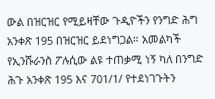ውል በዝርዝር የሚይዛቸው ጉዲዮችን የንግድ ሕግ አንቀጽ 195 በዝርዝር ይደነግጋል። አመልካች የኢንሹራንስ ፖሉሲው ልዩ ተጠቃሚ ነኝ ካለ በንግድ ሕጉ አንቀጽ 195 እና 701/1/ የተደነገጉትን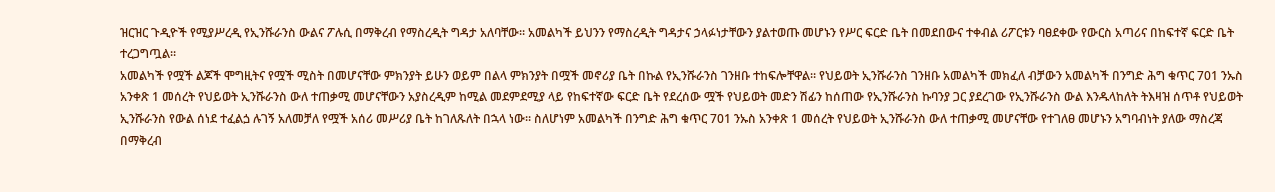ዝርዝር ጉዲዮች የሚያሥረዲ የኢንሹራንስ ውልና ፖሉሲ በማቅረብ የማስረዲት ግዳታ አለባቸው። አመልካች ይህንን የማስረዲት ግዳታና ኃላፉነታቸውን ያልተወጡ መሆኑን የሥር ፍርድ ቤት በመደበውና ተቀብል ሪፖርቱን ባፀደቀው የውርስ አጣሪና በከፍተኛ ፍርድ ቤት ተረጋግጧል።
አመልካች የሟች ልጆች ሞግዚትና የሟች ሚስት በመሆናቸው ምክንያት ይሁን ወይም በልላ ምክንያት በሟች መኖሪያ ቤት በኩል የኢንሹራንስ ገንዘቡ ተከፍሎቸዋል። የህይወት ኢንሹራንስ ገንዘቡ አመልካች መክፈለ ብቻውን አመልካች በንግድ ሕግ ቁጥር 701 ንኡስ አንቀጽ 1 መሰረት የህይወት ኢንሹራንስ ውለ ተጠቃሚ መሆናቸውን አያስረዲም ከሚል መደምደሚያ ላይ የከፍተኛው ፍርድ ቤት የደረሰው ሟች የህይወት መድን ሽፊን ከሰጠው የኢንሹራንስ ኩባንያ ጋር ያደረገው የኢንሹራንስ ውል እንዱላከለት ትእዛዝ ሰጥቶ የህይወት ኢንሹራንስ የውል ሰነደ ተፈልጏ ሉገኝ አለመቻለ የሟች አሰሪ መሥሪያ ቤት ከገለጹለት በኋላ ነው። ስለሆነም አመልካች በንግድ ሕግ ቁጥር 701 ንኡስ አንቀጽ 1 መሰረት የህይወት ኢንሹራንስ ውለ ተጠቃሚ መሆናቸው የተገለፀ መሆኑን አግባብነት ያለው ማስረጃ በማቅረብ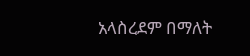አላስረደም በማለት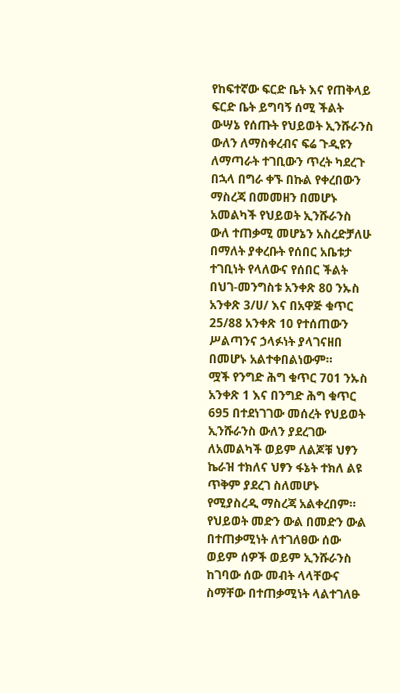የከፍተኛው ፍርድ ቤት እና የጠቅላይ ፍርድ ቤት ይግባኝ ሰሚ ችልት ውሣኔ የሰጡት የህይወት ኢንሹራንስ ውለን ለማስቀረብና ፍሬ ጉዲዩን ለማጣራት ተገቢውን ጥረት ካደረጉ በኋላ በግራ ቀኙ በኩል የቀረበውን ማስረጃ በመመዘን በመሆኑ አመልካች የህይወት ኢንሹራንስ ውለ ተጠቃሚ መሆኔን አስረድቻለሁ በማለት ያቀረቡት የሰበር አቤቱታ ተገቢነት የላለውና የሰበር ችልት በህገ-መንግስቱ አንቀጽ 80 ንኡስ አንቀጽ 3/ሀ/ እና በአዋጅ ቁጥር 25/88 አንቀጽ 10 የተሰጠውን ሥልጣንና ኃላፉነት ያላገናዘበ በመሆኑ አልተቀበልነውም።
ሟች የንግድ ሕግ ቁጥር 701 ንኡስ አንቀጽ 1 እና በንግድ ሕግ ቁጥር 695 በተደነገገው መሰረት የህይወት ኢንሹራንስ ውለን ያደረገው ለአመልካች ወይም ለልጆቹ ህፃን ኬራዝ ተክለና ህፃን ፋኔት ተክለ ልዩ ጥቅም ያደረገ ስለመሆኑ የሚያስረዲ ማስረጃ አልቀረበም። የህይወት መድን ውል በመድን ውል በተጠቃሚነት ለተገለፀው ሰው ወይም ሰዎች ወይም ኢንሹራንስ ከገባው ሰው መብት ላላቸውና ስማቸው በተጠቃሚነት ላልተገለፁ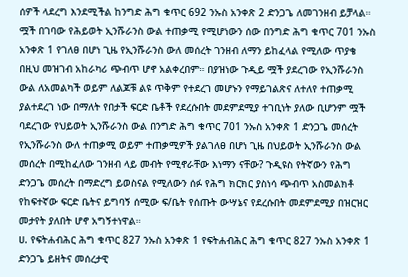ሰዎች ላደረግ እንደሚችል ከንግድ ሕግ ቁጥር 692 ንኡስ አንቀጽ 2 ድንጋጌ ለመገንዘብ ይቻላል።
ሟች በገባው የሕይወት ኢንሹራንስ ውል ተጠቃሚ የሚሆነውን ሰው በንግድ ሕግ ቁጥር 701 ንኡስ አንቀጽ 1 የገለፀ በሆነ ጊዜ የኢንሹራንስ ውለ መሰረት ገንዘብ ለማን ይከፈላል የሚለው ጥያቄ በዚህ መዝገብ አከራካሪ ጭብጥ ሆኖ አልቀረበም። በያዝነው ጉዲይ ሟች ያደረገው የኢንሹራንስ ውል ለአመልካች ወይም ለልጆቹ ልዩ ጥቅም የተደረገ መሆኑን የማይገልጽና ለተለየ ተጠቃሚ ያልተደረገ ነው በማለት የበታች ፍርድ ቤቶች የደረሱበት መደምደሚያ ተገቢነት ያለው ቢሆንም ሟች ባደረገው የህይወት ኢንሹራንስ ውል በንግድ ሕግ ቁጥር 701 ንኡስ አንቀጽ 1 ድንጋጌ መሰረት የኢንሹራንስ ውለ ተጠቃሚ ወይም ተጠቃሚዎች ያልገለፀ በሆነ ጊዜ በህይወት ኢንሹራንስ ውል መሰረት በሚከፈለው ገንዘብ ላይ መብት የሚኖራቸው እነማን ናቸው? ጉዲዩስ የትኛውን የሕግ ድንጋጌ መሰረት በማድረግ ይወስናል የሚለውን ሰፉ የሕግ ክርክር ያስነሳ ጭብጥ አስመልክቶ የከፍተኛው ፍርድ ቤትና ይግባኝ ሰሚው ፍ/ቤት የሰጡት ውሣኔና የደረሱበት መደምደሚያ በዝርዝር መታየት ያለበት ሆኖ አግኝተነዋል።
ሀ. የፍትሐብሕር ሕግ ቁጥር 827 ንኡስ አንቀጽ 1 የፍትሐብሕር ሕግ ቁጥር 827 ንኡስ አንቀጽ 1 ድንጋጌ ይዘትና መሰረታዊ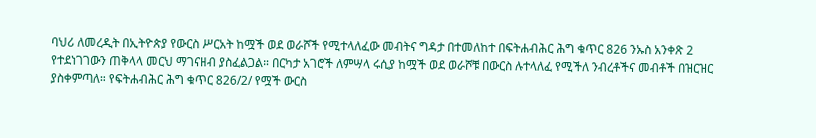ባህሪ ለመረዲት በኢትዮጵያ የውርስ ሥርአት ከሟች ወደ ወራሾች የሚተላለፈው መብትና ግዳታ በተመለከተ በፍትሐብሕር ሕግ ቁጥር 826 ንኡስ አንቀጽ 2 የተደነገገውን ጠቅላላ መርህ ማገናዘብ ያስፈልጋል። በርካታ አገሮች ለምሣላ ሩሲያ ከሟች ወደ ወራሾቹ በውርስ ሉተላለፈ የሚችለ ንብረቶችና መብቶች በዝርዝር ያስቀምጣለ። የፍትሐብሕር ሕግ ቁጥር 826/2/ የሟች ውርስ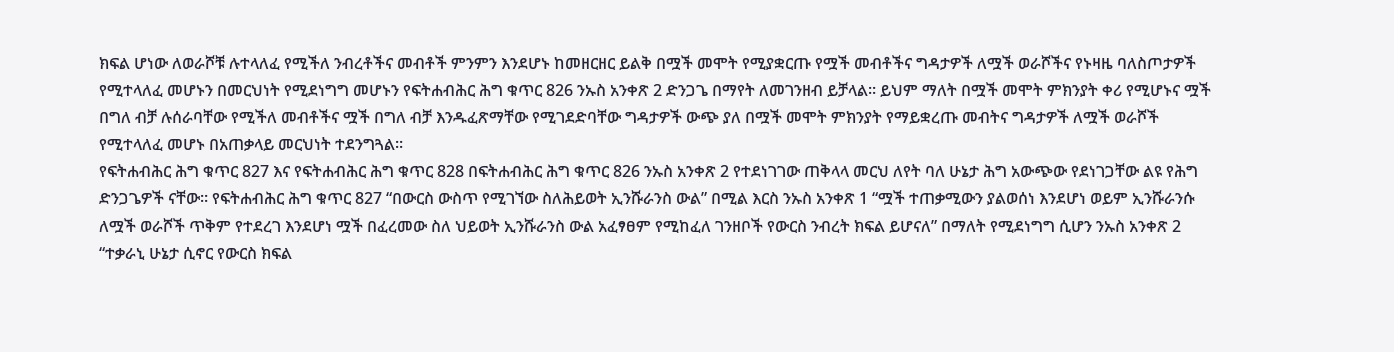ክፍል ሆነው ለወራሾቹ ሉተላለፈ የሚችለ ንብረቶችና መብቶች ምንምን እንደሆኑ ከመዘርዘር ይልቅ በሟች መሞት የሚያቋርጡ የሟች መብቶችና ግዳታዎች ለሟች ወራሾችና የኑዛዜ ባለስጦታዎች የሚተላለፈ መሆኑን በመርህነት የሚደነግግ መሆኑን የፍትሐብሕር ሕግ ቁጥር 826 ንኡስ አንቀጽ 2 ድንጋጌ በማየት ለመገንዘብ ይቻላል። ይህም ማለት በሟች መሞት ምክንያት ቀሪ የሚሆኑና ሟች በግለ ብቻ ሉሰራባቸው የሚችለ መብቶችና ሟች በግለ ብቻ እንዱፈጽማቸው የሚገደድባቸው ግዳታዎች ውጭ ያለ በሟች መሞት ምክንያት የማይቋረጡ መብትና ግዳታዎች ለሟች ወራሾች የሚተላለፈ መሆኑ በአጠቃላይ መርህነት ተደንግጓል።
የፍትሐብሕር ሕግ ቁጥር 827 እና የፍትሐብሕር ሕግ ቁጥር 828 በፍትሐብሕር ሕግ ቁጥር 826 ንኡስ አንቀጽ 2 የተደነገገው ጠቅላላ መርህ ለየት ባለ ሁኔታ ሕግ አውጭው የደነገጋቸው ልዩ የሕግ ድንጋጌዎች ናቸው። የፍትሐብሕር ሕግ ቁጥር 827 “በውርስ ውስጥ የሚገኘው ስለሕይወት ኢንሹራንስ ውል” በሚል እርስ ንኡስ አንቀጽ 1 “ሟች ተጠቃሚውን ያልወሰነ እንደሆነ ወይም ኢንሹራንሱ ለሟች ወራሾች ጥቅም የተደረገ እንደሆነ ሟች በፈረመው ስለ ህይወት ኢንሹራንስ ውል አፈፃፀም የሚከፈለ ገንዘቦች የውርስ ንብረት ክፍል ይሆናለ” በማለት የሚደነግግ ሲሆን ንኡስ አንቀጽ 2 “ተቃራኒ ሁኔታ ሲኖር የውርስ ክፍል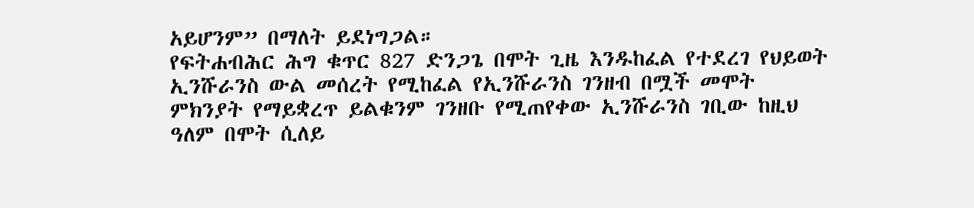አይሆንም” በማለት ይደነግጋል።
የፍትሐብሕር ሕግ ቁጥር 827 ድንጋጌ በሞት ጊዜ እንዱከፈል የተደረገ የህይወት ኢንሹራንስ ውል መሰረት የሚከፈል የኢንሹራንስ ገንዘብ በሟች መሞት ምክንያት የማይቋረጥ ይልቁንም ገንዘቡ የሚጠየቀው ኢንሹራንስ ገቢው ከዚህ ዓለም በሞት ሲለይ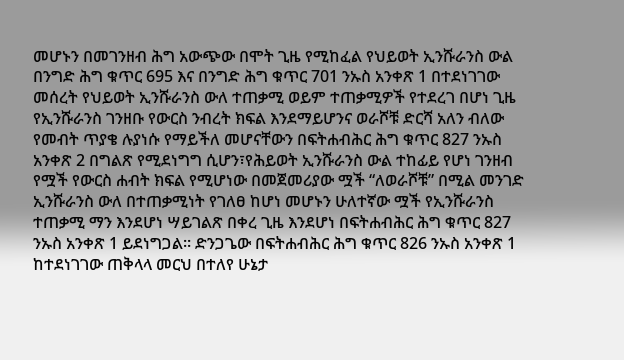መሆኑን በመገንዘብ ሕግ አውጭው በሞት ጊዜ የሚከፈል የህይወት ኢንሹራንስ ውል በንግድ ሕግ ቁጥር 695 እና በንግድ ሕግ ቁጥር 701 ንኡስ አንቀጽ 1 በተደነገገው መሰረት የህይወት ኢንሹራንስ ውለ ተጠቃሚ ወይም ተጠቃሚዎች የተደረገ በሆነ ጊዜ የኢንሹራንስ ገንዘቡ የውርስ ንብረት ክፍል እንደማይሆንና ወራሾቹ ድርሻ አለን ብለው የመብት ጥያቄ ሉያነሱ የማይችለ መሆናቸውን በፍትሐብሕር ሕግ ቁጥር 827 ንኡስ አንቀጽ 2 በግልጽ የሚደነግግ ሲሆን፣የሕይወት ኢንሹራንስ ውል ተከፊይ የሆነ ገንዘብ የሟች የውርስ ሐብት ክፍል የሚሆነው በመጀመሪያው ሟች “ለወራሾቹ” በሚል መንገድ ኢንሹራንስ ውለ በተጠቃሚነት የገለፀ ከሆነ መሆኑን ሁለተኛው ሟች የኢንሹራንስ ተጠቃሚ ማን እንደሆነ ሣይገልጽ በቀረ ጊዜ እንደሆነ በፍትሐብሕር ሕግ ቁጥር 827 ንኡስ አንቀጽ 1 ይደነግጋል። ድንጋጌው በፍትሐብሕር ሕግ ቁጥር 826 ንኡስ አንቀጽ 1 ከተደነገገው ጠቅላላ መርህ በተለየ ሁኔታ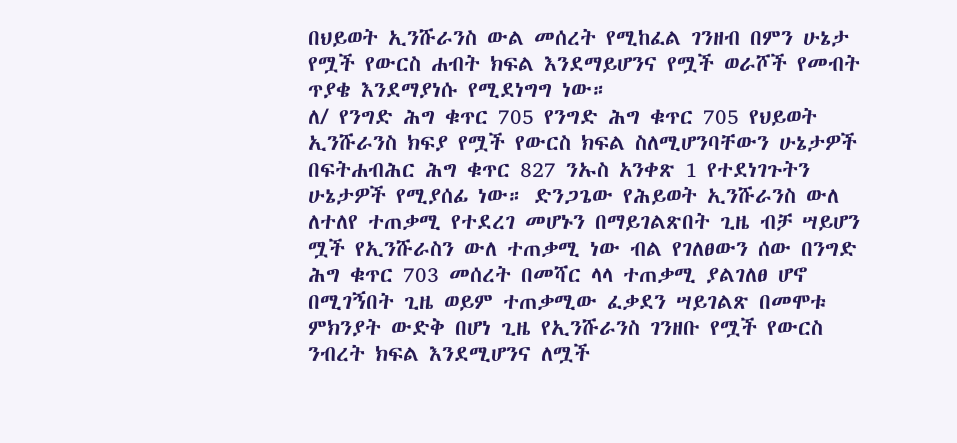በህይወት ኢንሹራንስ ውል መሰረት የሚከፈል ገንዘብ በምን ሁኔታ የሟች የውርስ ሐብት ክፍል እንደማይሆንና የሟች ወራሾች የመብት ጥያቄ እንደማያነሱ የሚደነግግ ነው።
ለ/ የንግድ ሕግ ቁጥር 705 የንግድ ሕግ ቁጥር 705 የህይወት ኢንሹራንስ ክፍያ የሟች የውርስ ክፍል ስለሚሆንባቸውን ሁኔታዎች በፍትሐብሕር ሕግ ቁጥር 827 ንኡስ አንቀጽ 1 የተደነገጉትን ሁኔታዎች የሚያሰፊ ነው። ድንጋጌው የሕይወት ኢንሹራንስ ውለ ለተለየ ተጠቃሚ የተደረገ መሆኑን በማይገልጽበት ጊዜ ብቻ ሣይሆን ሟች የኢንሹራስን ውለ ተጠቃሚ ነው ብል የገለፀውን ሰው በንግድ ሕግ ቁጥር 703 መሰረት በመሻር ላላ ተጠቃሚ ያልገለፀ ሆኖ በሚገኝበት ጊዜ ወይም ተጠቃሚው ፈቃደን ሣይገልጽ በመሞቱ ምክንያት ውድቅ በሆነ ጊዜ የኢንሹራንስ ገንዘቡ የሟች የውርስ ንብረት ክፍል እንደሚሆንና ለሟች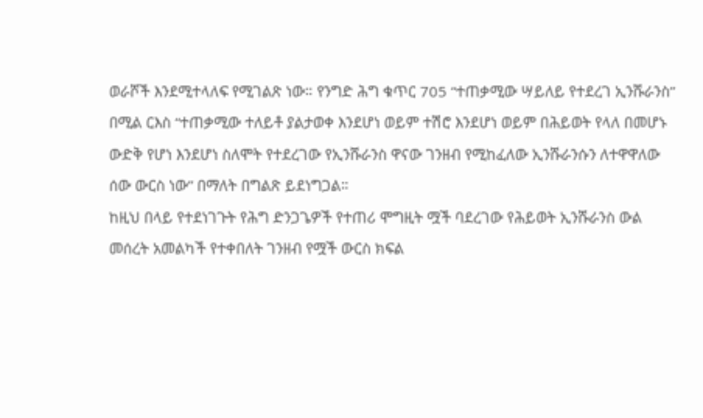ወራሾች እንደሚተላለፍ የሚገልጽ ነው። የንግድ ሕግ ቁጥር 705 “ተጠቃሚው ሣይለይ የተደረገ ኢንሹራንስ” በሚል ርእስ “ተጠቃሚው ተለይቶ ያልታወቀ እንደሆነ ወይም ተሽሮ እንደሆነ ወይም በሕይወት የላለ በመሆኑ ውድቅ የሆነ እንደሆነ ስለሞት የተደረገው የኢንሹራንስ ዋናው ገንዘብ የሚከፈለው ኢንሹራንሱን ለተዋዋለው ሰው ውርስ ነው” በማለት በግልጽ ይደነግጋል።
ከዚህ በላይ የተደነገጉት የሕግ ድንጋጌዎች የተጠሪ ሞግዚት ሟች ባደረገው የሕይወት ኢንሹራንስ ውል መሰረት አመልካች የተቀበለት ገንዘብ የሟች ውርስ ክፍል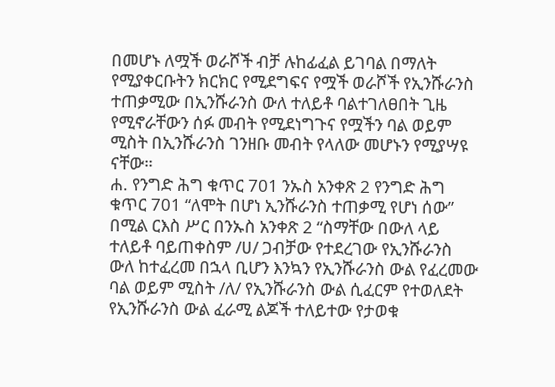በመሆኑ ለሟች ወራሾች ብቻ ሉከፊፈል ይገባል በማለት የሚያቀርቡትን ክርክር የሚደግፍና የሟች ወራሾች የኢንሹራንስ ተጠቃሚው በኢንሹራንስ ውለ ተለይቶ ባልተገለፀበት ጊዜ የሚኖራቸውን ሰፉ መብት የሚደነግጉና የሟችን ባል ወይም ሚስት በኢንሹራንስ ገንዘቡ መብት የላለው መሆኑን የሚያሣዩ ናቸው።
ሐ. የንግድ ሕግ ቁጥር 701 ንኡስ አንቀጽ 2 የንግድ ሕግ ቁጥር 701 “ለሞት በሆነ ኢንሹራንስ ተጠቃሚ የሆነ ሰው” በሚል ርእስ ሥር በንኡስ አንቀጽ 2 “ስማቸው በውለ ላይ ተለይቶ ባይጠቀስም /ሀ/ ጋብቻው የተደረገው የኢንሹራንስ ውለ ከተፈረመ በኋላ ቢሆን እንኳን የኢንሹራንስ ውል የፈረመው ባል ወይም ሚስት /ለ/ የኢንሹራንስ ውል ሲፈርም የተወለደት የኢንሹራንስ ውል ፈራሚ ልጆች ተለይተው የታወቁ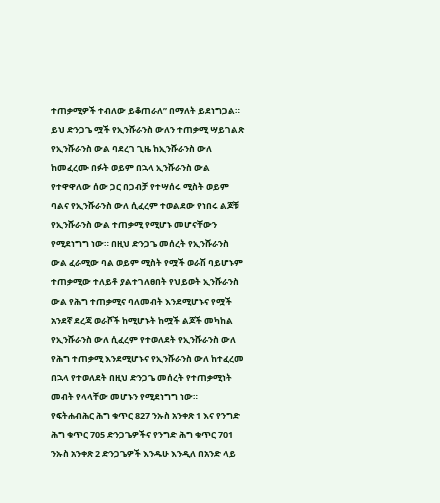ተጠቃሚዎች ተብለው ይቆጠራለ” በማለት ይደነግጋል። ይህ ድንጋጌ ሟች የኢንሹራንስ ውለን ተጠቃሚ ሣይገልጽ የኢንሹራንስ ውል ባደረገ ጊዜ ከኢንሹራንስ ውለ ከመፈረሙ በፉት ወይም በኋላ ኢንሹራንስ ውል የተዋዋለው ሰው ጋር በጋብቻ የተሣሰሩ ሚስት ወይም ባልና የኢንሹራንስ ውለ ሲፈረም ተወልደው የነበሩ ልጆቹ የኢንሹራንስ ውል ተጠቃሚ የሚሆኑ መሆናቸውን የሚደነግግ ነው። በዚህ ድንጋጌ መሰረት የኢንሹራንስ ውል ፈራሚው ባል ወይም ሚስት የሟች ወራሽ ባይሆኑም ተጠቃሚው ተለይቶ ያልተገለፀበት የህይወት ኢንሹራንስ ውል የሕግ ተጠቃሚና ባለመብት እንደሚሆኑና የሟች አንደኛ ደረጃ ወራሾች ከሚሆኑት ከሟች ልጆች መካከል የኢንሹራንስ ውለ ሲፈረም የተወለደት የኢንሹራንስ ውለ የሕግ ተጠቃሚ እንደሚሆኑና የኢንሹራንስ ውለ ከተፈረመ በኋላ የተወለደት በዚህ ድንጋጌ መሰረት የተጠቃሚነት መብት የላላቸው መሆኑን የሚደነግግ ነው።
የፍትሐብሕር ሕግ ቁጥር 827 ንኡስ አንቀጽ 1 እና የንግድ ሕግ ቁጥር 705 ድንጋጌዎችና የንግድ ሕግ ቁጥር 701 ንኡስ አንቀጽ 2 ድንጋጌዎች እንዱሁ እንዲለ በአንድ ላይ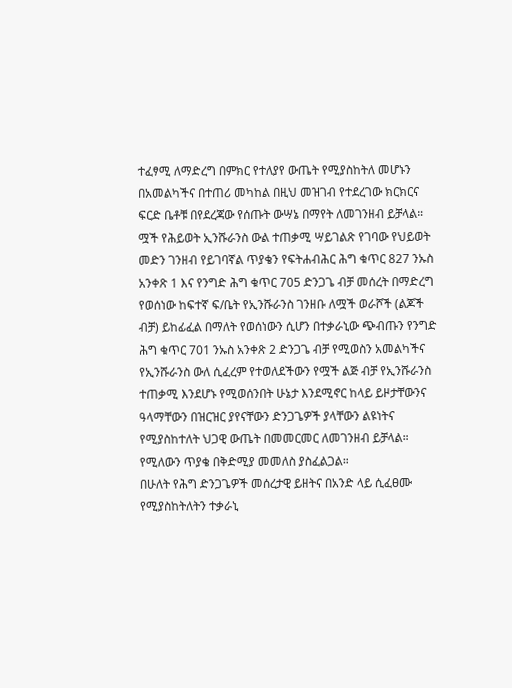ተፈፃሚ ለማድረግ በምክር የተለያየ ውጤት የሚያስከትለ መሆኑን በአመልካችና በተጠሪ መካከል በዚህ መዝገብ የተደረገው ክርክርና ፍርድ ቤቶቹ በየደረጃው የሰጡት ውሣኔ በማየት ለመገንዘብ ይቻላል። ሟች የሕይወት ኢንሹራንስ ውል ተጠቃሚ ሣይገልጽ የገባው የህይወት መድን ገንዘብ የይገባኛል ጥያቄን የፍትሐብሕር ሕግ ቁጥር 827 ንኡስ አንቀጽ 1 እና የንግድ ሕግ ቁጥር 705 ድንጋጌ ብቻ መሰረት በማድረግ የወሰነው ከፍተኛ ፍ/ቤት የኢንሹራንስ ገንዘቡ ለሟች ወራሾች (ልጆች ብቻ) ይከፊፈል በማለት የወሰነውን ሲሆን በተቃራኒው ጭብጡን የንግድ ሕግ ቁጥር 701 ንኡስ አንቀጽ 2 ድንጋጌ ብቻ የሚወስን አመልካችና የኢንሹራንስ ውለ ሲፈረም የተወለደችውን የሟች ልጅ ብቻ የኢንሹራንስ ተጠቃሚ እንደሆኑ የሚወሰንበት ሁኔታ እንደሚኖር ከላይ ይዞታቸውንና ዓላማቸውን በዝርዝር ያየናቸውን ድንጋጌዎች ያላቸውን ልዩነትና የሚያስከተለት ህጋዊ ውጤት በመመርመር ለመገንዘብ ይቻላል።
የሚለውን ጥያቄ በቅድሚያ መመለስ ያስፈልጋል።
በሁለት የሕግ ድንጋጌዎች መሰረታዊ ይዘትና በአንድ ላይ ሲፈፀሙ የሚያስከትለትን ተቃራኒ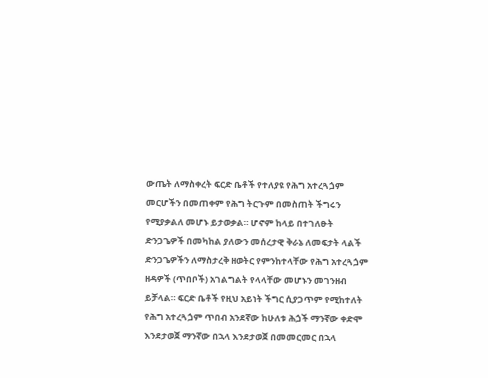ውጤት ለማስቀረት ፍርድ ቤቶች የተለያዩ የሕግ አተረጓጏም መርሆችን በመጠቀም የሕግ ትርጉም በመስጠት ችግሩን የሚያቃልለ መሆኑ ይታወቃል። ሆኖም ከላይ በተገለፁት ድንጋጌዎች በመካከል ያለውን መሰረታዊ ቅራኔ ለመፍታት ላልች ድንጋጌዎችን ለማስታረቅ ዘወትር የምንከተላቸው የሕግ አተረጓጏም ዘዳዎች (ጥበቦች) አገልግልት የላላቸው መሆኑን መገንዘብ ይቻላል። ፍርድ ቤቶች የዚህ አይነት ችግር ሲያጋጥም የሚከተለት የሕግ አተረጓጏም ጥበብ አንደኛው ከሁለቱ ሕጏች ማንኛው ቀድሞ እንደታወጀ ማንኛው በኋላ እንደታወጀ በመመርመር በኋላ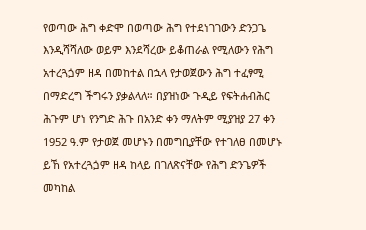የወጣው ሕግ ቀድሞ በወጣው ሕግ የተደነገገውን ድንጋጌ እንዲሻሻለው ወይም እንደሻረው ይቆጠራል የሚለውን የሕግ አተረጓጏም ዘዳ በመከተል በኋላ የታወጀውን ሕግ ተፈፃሚ በማድረግ ችግሩን ያቃልላለ። በያዝነው ጉዲይ የፍትሐብሕር ሕጉም ሆነ የንግድ ሕጉ በአንድ ቀን ማለትም ሚያዝያ 27 ቀን 1952 ዓ.ም የታወጀ መሆኑን በመግቢያቸው የተገለፀ በመሆኑ ይኸ የአተረጓጏም ዘዳ ከላይ በገለጽናቸው የሕግ ድንጌዎች መካከል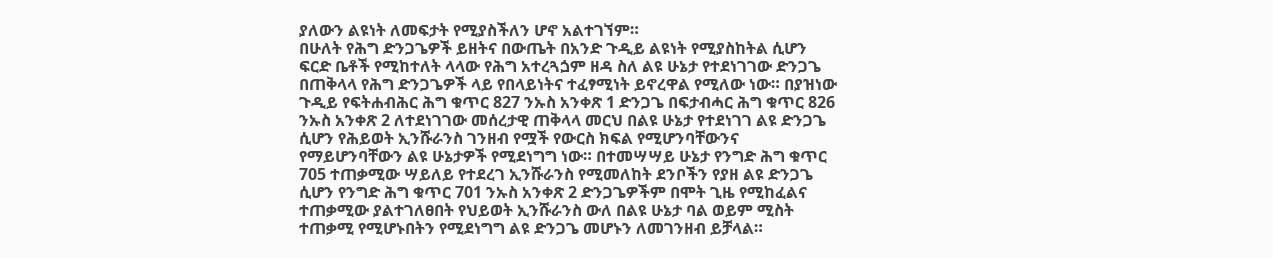ያለውን ልዩነት ለመፍታት የሚያስችለን ሆኖ አልተገኘም።
በሁለት የሕግ ድንጋጌዎች ይዘትና በውጤት በአንድ ጉዲይ ልዩነት የሚያስከትል ሲሆን ፍርድ ቤቶች የሚከተለት ላላው የሕግ አተረጓጏም ዘዳ ስለ ልዩ ሁኔታ የተደነገገው ድንጋጌ በጠቅላላ የሕግ ድንጋጌዎች ላይ የበላይነትና ተፈፃሚነት ይኖረዋል የሚለው ነው። በያዝነው ጉዲይ የፍትሐብሕር ሕግ ቁጥር 827 ንኡስ አንቀጽ 1 ድንጋጌ በፍታብሓር ሕግ ቁጥር 826 ንኡስ አንቀጽ 2 ለተደነገገው መሰረታዊ ጠቅላላ መርህ በልዩ ሁኔታ የተደነገገ ልዩ ድንጋጌ ሲሆን የሕይወት ኢንሹራንስ ገንዘብ የሟች የውርስ ክፍል የሚሆንባቸውንና የማይሆንባቸውን ልዩ ሁኔታዎች የሚደነግግ ነው። በተመሣሣይ ሁኔታ የንግድ ሕግ ቁጥር 705 ተጠቃሚው ሣይለይ የተደረገ ኢንሹራንስ የሚመለከት ደንቦችን የያዘ ልዩ ድንጋጌ ሲሆን የንግድ ሕግ ቁጥር 701 ንኡስ አንቀጽ 2 ድንጋጌዎችም በሞት ጊዜ የሚከፈልና ተጠቃሚው ያልተገለፀበት የህይወት ኢንሹራንስ ውለ በልዩ ሁኔታ ባል ወይም ሚስት ተጠቃሚ የሚሆኑበትን የሚደነግግ ልዩ ድንጋጌ መሆኑን ለመገንዘብ ይቻላል።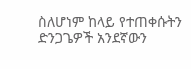ስለሆነም ከላይ የተጠቀሱትን ድንጋጌዎች አንደኛውን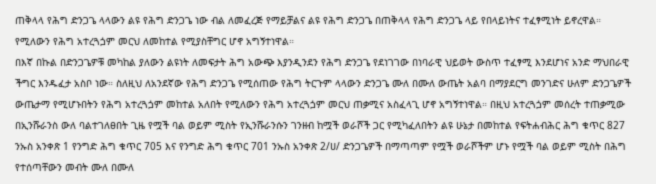ጠቅላላ የሕግ ድንጋጌ ላላውን ልዩ የሕግ ድንጋጌ ነው ብል ለመፈረጅ የማይቻልና ልዩ የሕግ ድንጋጌ በጠቅላላ የሕግ ድንጋጌ ላይ የበላይነትና ተፈፃሚነት ይኖረዋል።
የሚለውን የሕግ አተረጓጏም መርህ ለመከተል የሚያስቸግር ሆኖ አግኝተነዋል።
በእኛ በኩል በድንጋጌዎቹ መካከል ያለውን ልዩነት ለመፍታት ሕግ አውጭ እያንዲንደን የሕግ ድንጋጌ የደነገገው በነባራዊ ህይወት ውስጥ ተፈፃሚ እንደሆነና አንድ ማህበራዊ ችግር እንዱፈታ አስቦ ነው። ስለዚህ ለአንደኛው የሕግ ድንጋጌ የሚሰጠው የሕግ ትርጉም ላላውን ድንጋጌ ሙለ በሙለ ውጤት አልባ በማያደርግ መንገድና ሁለም ድንጋጌዎች ውጤታማ የሚሆኑበትን የሕግ አተረጓጏም መከተል አለበት የሚለውን የሕግ አተረጓጏም መርህ ጠቃሚና አስፈላጊ ሆኖ አግኝተነዋል። በዚህ አተረጓጏም መሰረት ተጠቃሚው በኢንሹራንስ ውለ ባልተገለፀበት ጊዜ የሟች ባል ወይም ሚስት የኢንሹራንሱን ገንዘብ ከሟች ወራሾች ጋር የሚካፈለበትን ልዩ ሁኔታ በመከተል የፍትሐብሕር ሕግ ቁጥር 827 ንኡስ አንቀጽ 1 የንግድ ሕግ ቁጥር 705 እና የንግድ ሕግ ቁጥር 701 ንኡስ አንቀጽ 2/ሀ/ ድንጋጌዎች በማጣጣም የሟች ወራሾችም ሆኑ የሟች ባል ወይም ሚስት በሕግ የተሰጣቸውን መብት ሙለ በሙለ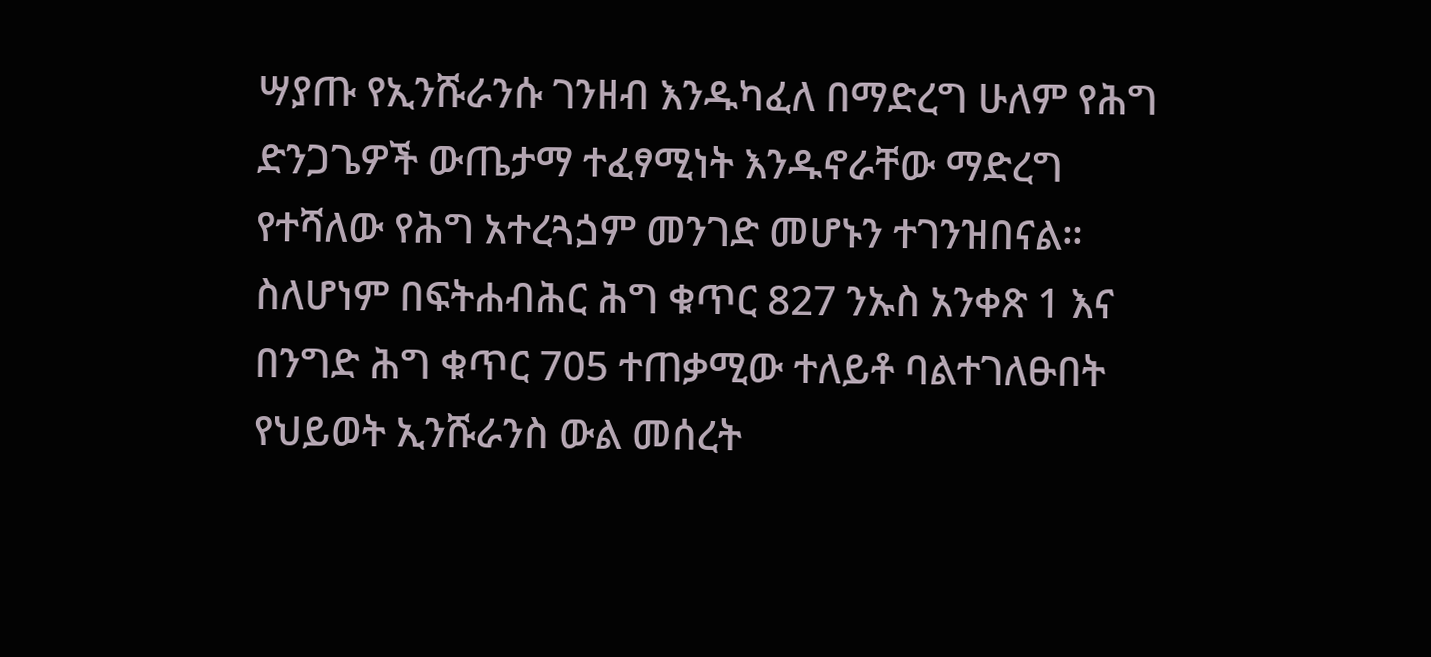ሣያጡ የኢንሹራንሱ ገንዘብ እንዱካፈለ በማድረግ ሁለም የሕግ ድንጋጌዎች ውጤታማ ተፈፃሚነት እንዱኖራቸው ማድረግ የተሻለው የሕግ አተረጓጏም መንገድ መሆኑን ተገንዝበናል።
ስለሆነም በፍትሐብሕር ሕግ ቁጥር 827 ንኡስ አንቀጽ 1 እና በንግድ ሕግ ቁጥር 705 ተጠቃሚው ተለይቶ ባልተገለፁበት የህይወት ኢንሹራንስ ውል መሰረት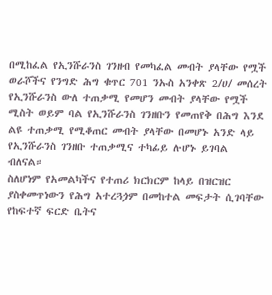በሚከፈል የኢንሹራንስ ገንዘብ የመካፈል መብት ያላቸው የሟች ወራሾችና የንግድ ሕግ ቁጥር 701 ንኡስ አንቀጽ 2/ሀ/ መሰረት የኢንሹራንስ ውለ ተጠቃሚ የመሆን መብት ያላቸው የሟች ሚስት ወይም ባል የኢንሹራንስ ገንዘቡን የመጠየቅ በሕግ እንደ ልዩ ተጠቃሚ የሚቆጠር መብት ያላቸው በመሆኑ አንድ ላይ የኢንሹራንስ ገንዘቡ ተጠቃሚና ተካፊይ ሉሆኑ ይገባል ብለናል።
ስለሆነም የአመልካችና የተጠሪ ክርክርም ከላይ በዝርዝር ያስቀመጥነውን የሕግ አተረጓጏም በመከተል መፍታት ሲገባቸው የከፍተኛ ፍርድ ቤትና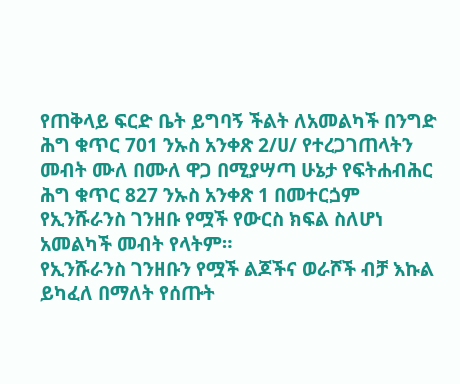የጠቅላይ ፍርድ ቤት ይግባኝ ችልት ለአመልካች በንግድ ሕግ ቁጥር 701 ንኡስ አንቀጽ 2/ሀ/ የተረጋገጠላትን መብት ሙለ በሙለ ዋጋ በሚያሣጣ ሁኔታ የፍትሐብሕር ሕግ ቁጥር 827 ንኡስ አንቀጽ 1 በመተርጏም የኢንሹራንስ ገንዘቡ የሟች የውርስ ክፍል ስለሆነ አመልካች መብት የላትም።
የኢንሹራንስ ገንዘቡን የሟች ልጆችና ወራሾች ብቻ እኩል ይካፈለ በማለት የሰጡት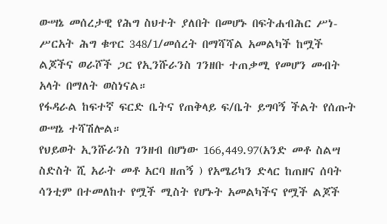ውሣኔ መሰረታዊ የሕግ ስህተት ያለበት በመሆኑ በፍትሐብሕር ሥነ- ሥርአት ሕግ ቁጥር 348/1/መሰረት በማሻሻል አመልካች ከሟች ልጆችና ወራሾች ጋር የኢንሹራንስ ገንዘቡ ተጠቃሚ የመሆን መብት አላት በማለት ወስነናል።
የፋዳራል ከፍተኛ ፍርድ ቤትና የጠቅላይ ፍ/ቤት ይግባኝ ችልት የሰጡት ውሣኔ ተሻሽሎል።
የህይወት ኢንሹራንስ ገንዘብ በሆነው 166,449.97(አንድ መቶ ስልሣ ስድስት ሺ አራት መቶ አርባ ዘጠኝ ) የአሜሪካን ድላር ከጠዘና ሰባት ሳንቲም በተመለከተ የሟች ሚስት የሆኑት አመልካችና የሟች ልጆች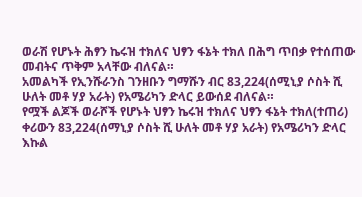ወራሽ የሆኑት ሕፃን ኬሩዝ ተክለና ህፃን ፋኔት ተክለ በሕግ ጥበቃ የተሰጠው መብትና ጥቅም አላቸው ብለናል።
አመልካች የኢንሹራንስ ገንዘቡን ግማሹን ብር 83,224(ሰሚኒያ ሶስት ሺ ሁለት መቶ ሃያ አራት) የአሜሪካን ድላር ይውሰደ ብለናል።
የሟች ልጆች ወራሾች የሆኑት ህፃን ኬሩዝ ተክለና ህፃን ፋኔት ተክለ(ተጠሪ) ቀሪውን 83,224(ሰማኒያ ሶስት ሺ ሁለት መቶ ሃያ አራት) የአሜሪካን ድላር እኩል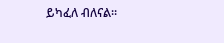ይካፈለ ብለናል።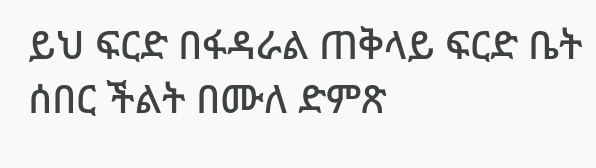ይህ ፍርድ በፋዳራል ጠቅላይ ፍርድ ቤት ሰበር ችልት በሙለ ድምጽ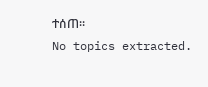ተሰጠ።
No topics extracted.